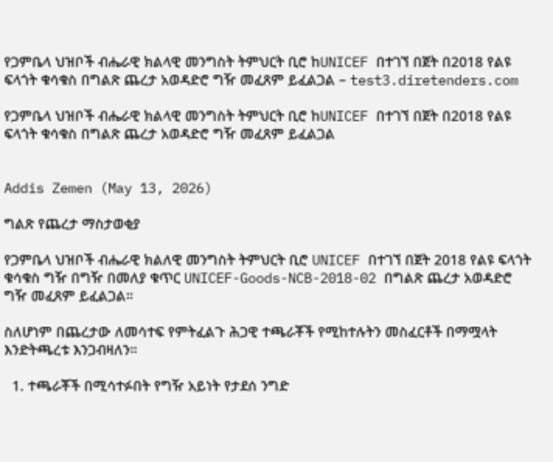የጋምቤላ ህዝቦች ብሔራዊ ክልላዊ መንግስት ትምህርት ቢሮ ከUNICEF በተገኘ በጀት በ2018 የልዩ ፍላጎት ቁሳቁስ በግልጽ ጨረታ አወዳድሮ ግዥ መፈጸም ይፈልጋል – test3.diretenders.com

የጋምቤላ ህዝቦች ብሔራዊ ክልላዊ መንግስት ትምህርት ቢሮ ከUNICEF በተገኘ በጀት በ2018 የልዩ ፍላጎት ቁሳቁስ በግልጽ ጨረታ አወዳድሮ ግዥ መፈጸም ይፈልጋል


Addis Zemen (May 13, 2026)

ግልጽ የጨረታ ማስታወቂያ

የጋምቤላ ህዝቦች ብሔራዊ ክልለዊ መንግስት ትምህርት ቢሮ UNICEF በተገኘ በጀት 2018 የልዩ ፍላጎት ቁሳቁስ ግዥ በግዥ በመለያ ቁጥር UNICEF-Goods-NCB-2018-02 በግልጽ ጨረታ አወዳድሮ ግዥ መፈጸም ይፈልጋል።

ስለሆነም በጨረታው ለመሳተፍ የምትፈልጉ ሕጋዊ ተጫራቾች የሚከተሉትን መስፈርቶች በማሟላት እንድትጫረቱ እንጋብዛለን።

  1. ተጫራቾች በሚሳተፉበት የግዥ አይነት የታደሰ ንግድ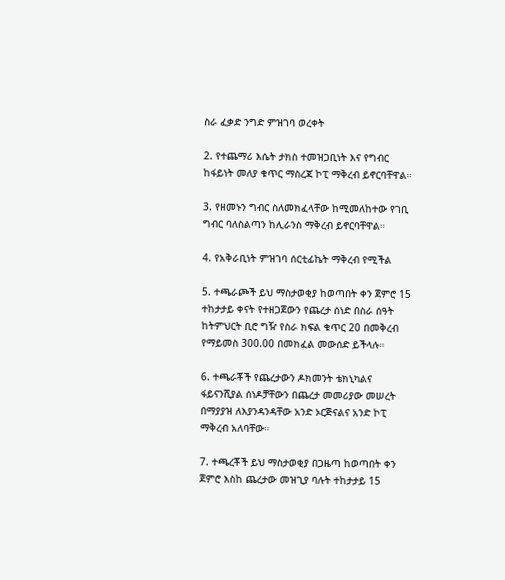ስራ ፈቃድ ንግድ ምዝገባ ወረቀት

2. የተጨማሪ እሴት ታክስ ተመዝጋቢነት እና የግብር ከፋይነት መለያ ቁጥር ማስረጃ ኮፒ ማቅረብ ይኖርባቸዋል።

3. የዘመኑን ግብር ስለመክፈላቸው ከሚመለከተው የገቢ ግብር ባለስልጣን ከሊራንስ ማቅረብ ይኖርባቸዋል።

4. የአቅራቢነት ምዝገባ ሰርቲፊኬት ማቅረብ የሚችል

5. ተጫራጮች ይህ ማስታወቂያ ከወጣበት ቀን ጀምሮ 15 ተከታታይ ቀናት የተዘጋጀውን የጨረታ ሰነድ በስራ ሰዓት ከትምህርት ቢሮ ግዥ የስራ ክፍል ቁጥር 20 በመቅረብ የማይመስ 300.00 በመክፈል መውሰድ ይችላሉ።

6. ተጫራቾች የጨረታውን ዶክመንት ቴክኒካልና ፋይናንሺያል ሰነዶቻቸውን በጨረታ መመሪያው መሠረት በማያያዝ ለእያንዳንዳቸው አንድ ኦርጅናልና አንድ ኮፒ ማቅረብ አለባቸው።

7. ተጫረቾች ይህ ማስታወቂያ በጋዜጣ ከወጣበት ቀን ጀምሮ እስከ ጨረታው መዝጊያ ባሉት ተከታታይ 15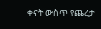ቀናት ውስጥ የጨረታ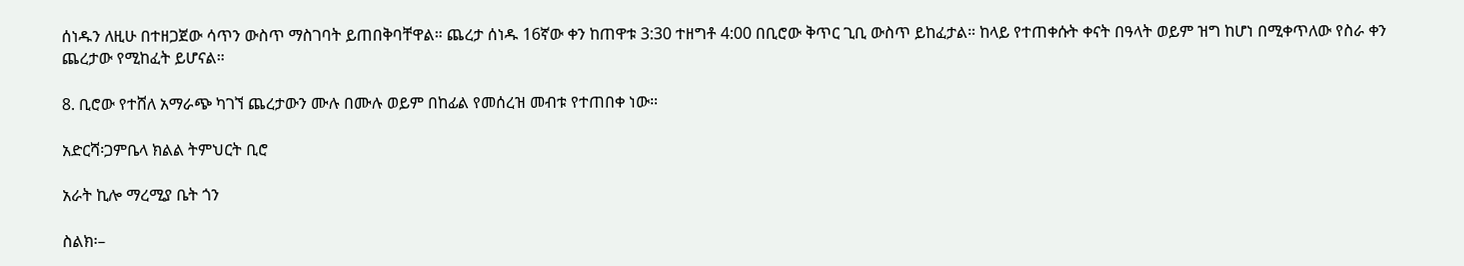ሰነዱን ለዚሁ በተዘጋጀው ሳጥን ውስጥ ማስገባት ይጠበቅባቸዋል። ጨረታ ሰነዱ 16ኛው ቀን ከጠዋቱ 3:30 ተዘግቶ 4:00 በቢሮው ቅጥር ጊቢ ውስጥ ይከፈታል። ከላይ የተጠቀሱት ቀናት በዓላት ወይም ዝግ ከሆነ በሚቀጥለው የስራ ቀን ጨረታው የሚከፈት ይሆናል።

8. ቢሮው የተሸለ አማራጭ ካገኘ ጨረታውን ሙሉ በሙሉ ወይም በከፊል የመሰረዝ መብቱ የተጠበቀ ነው።

አድርሻ፡ጋምቤላ ክልል ትምህርት ቢሮ

አራት ኪሎ ማረሚያ ቤት ጎን

ስልክ፡–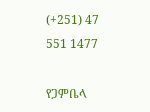(+251) 47 551 1477

የጋምቤላ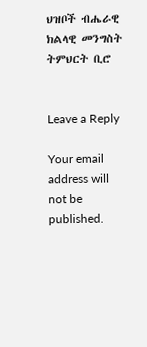ህዝቦች ብሔራዊ ክልላዊ መንግስት ትምህርት ቢሮ


Leave a Reply

Your email address will not be published.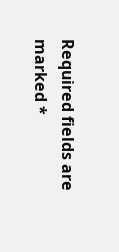Required fields are marked *